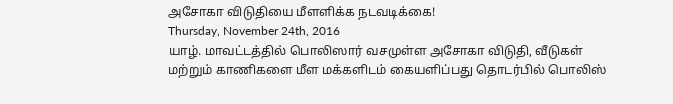அசோகா விடுதியை மீளளிக்க நடவடிக்கை!
Thursday, November 24th, 2016
யாழ். மாவட்டத்தில் பொலிஸார் வசமுள்ள அசோகா விடுதி, வீடுகள் மற்றும் காணிகளை மீள மக்களிடம் கையளிப்பது தொடர்பில் பொலிஸ்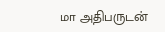மா அதிபருடன்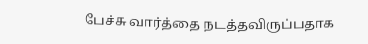பேச்சு வார்த்தை நடத்தவிருப்பதாக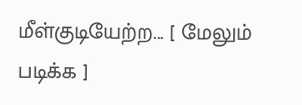மீள்குடியேற்ற... [ மேலும் படிக்க ]